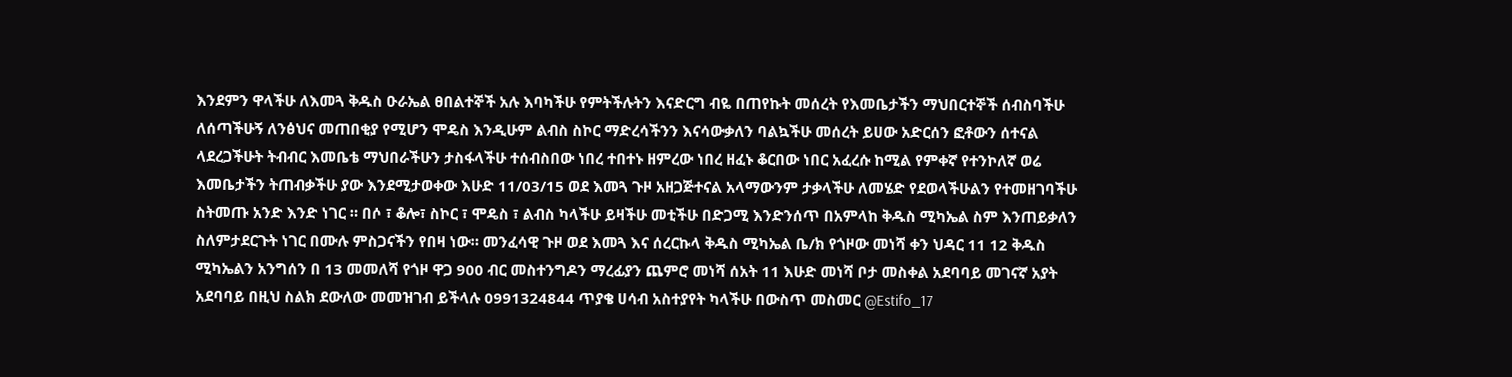እንደምን ዋላችሁ ለእመጓ ቅዱስ ዑራኤል ፀበልተኞች አሉ እባካችሁ የምትችሉትን እናድርግ ብዬ በጠየኩት መሰረት የእመቤታችን ማህበርተኞች ሰብስባችሁ ለሰጣችሁኝ ለንፅህና መጠበቂያ የሚሆን ሞዴስ እንዲሁም ልብስ ስኮር ማድረሳችንን እናሳውቃለን ባልኳችሁ መሰረት ይሀው አድርሰን ፎቶውን ሰተናል ላደረጋችሁት ትብብር እመቤቴ ማህበራችሁን ታስፋላችሁ ተሰብስበው ነበረ ተበተኑ ዘምረው ነበረ ዘፈኑ ቆርበው ነበር አፈረሱ ከሚል የምቀኛ የተንኮለኛ ወሬ እመቤታችን ትጠብቃችሁ ያው እንደሚታወቀው እሁድ 11/03/15 ወደ እመጓ ጉዞ አዘጋጅተናል አላማውንም ታቃላችሁ ለመሄድ የደወላችሁልን የተመዘገባችሁ ስትመጡ አንድ እንድ ነገር ። በሶ ፣ ቆሎ፣ ስኮር ፣ ሞዴስ ፣ ልብስ ካላችሁ ይዛችሁ መቲችሁ በድጋሚ እንድንሰጥ በአምላከ ቅዱስ ሚካኤል ስም እንጠይቃለን ስለምታደርጉት ነገር በሙሉ ምስጋናችን የበዛ ነው። መንፈሳዊ ጉዞ ወደ እመጓ እና ሰረርኩላ ቅዱስ ሚካኤል ቤ/ክ የጎዞው መነሻ ቀን ህዳር 11 12 ቅዱስ ሚካኤልን አንግሰን በ 13 መመለሻ የጎዞ ዋጋ 900 ብር መስተንግዶን ማረፊያን ጨምሮ መነሻ ሰአት 11 እሁድ መነሻ ቦታ መስቀል አደባባይ መገናኛ አያት አደባባይ በዚህ ስልክ ደውለው መመዝገብ ይችላሉ 0991324844 ጥያቄ ሀሳብ አስተያየት ካላችሁ በውስጥ መስመር @Estifo_17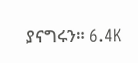ያናግሩን። 6.4K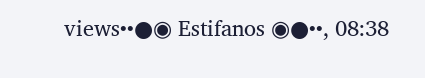views••●◉ Estifanos ◉●••, 08:38